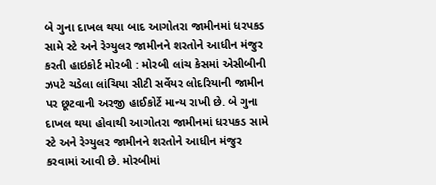બે ગુના દાખલ થયા બાદ આગોતરા જામીનમાં ધરપકડ સામે સ્ટે અને રેગ્યુલર જામીનને શરતોને આધીન મંજુર કરતી હાઇકોર્ટ મોરબી : મોરબી લાંચ કેસમાં એસીબીની ઝપટે ચડેલા લાંચિયા સીટી સર્વેયર લોદરિયાની જામીન પર છૂટવાની અરજી હાઈકોર્ટે માન્ય રાખી છે. બે ગુના દાખલ થયા હોવાથી આગોતરા જામીનમાં ધરપકડ સામે સ્ટે અને રેગ્યુલર જામીનને શરતોને આધીન મંજુર કરવામાં આવી છે. મોરબીમાં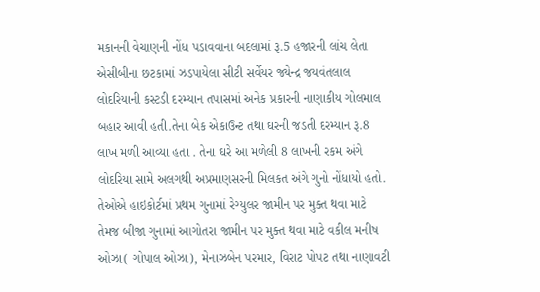મકાનની વેચાણની નોંધ પડાવવાના બદલામાં રૂ.5 હજારની લાંચ લેતા એસીબીના છટકામાં ઝડપાયેલા સીટી સર્વેયર જ્યેન્દ્ર જયવંતલાલ લોદરિયાની કસ્ટડી દરમ્યાન તપાસમાં અનેક પ્રકારની નાણાકીય ગોલમાલ બહાર આવી હતી.તેના બેક એકાઉન્ટ તથા ઘરની જડતી દરમ્યાન રૂ.8 લાખ મળી આવ્યા હતા . તેના ઘરે આ મળેલી 8 લાખની રકમ અંગે લોદરિયા સામે અલગથી અપ્રમાણસરની મિલકત અંગે ગુનો નોંધાયો હતો. તેઓએ હાઇકોર્ટમાં પ્રથમ ગુનામાં રેગ્યુલર જામીન પર મુક્ત થવા માટે તેમજ બીજા ગુનામાં આગોતરા જામીન પર મુક્ત થવા માટે વકીલ મનીષ ઓઝા( ગોપાલ ઓઝા), મેનાઝબેન પરમાર, વિરાટ પોપટ તથા નાણાવટી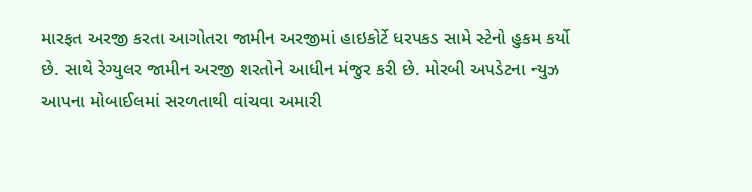મારફત અરજી કરતા આગોતરા જામીન અરજીમાં હાઇકોર્ટે ધરપકડ સામે સ્ટેનો હુકમ કર્યો છે. સાથે રેગ્યુલર જામીન અરજી શરતોને આધીન મંજુર કરી છે. મોરબી અપડેટના ન્યુઝ આપના મોબાઈલમાં સરળતાથી વાંચવા અમારી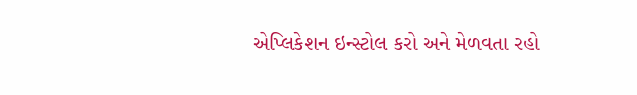એપ્લિકેશન ઇન્સ્ટોલ કરો અને મેળવતા રહો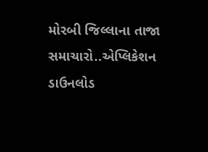મોરબી જિલ્લાના તાજા સમાચારો..એપ્લિકેશન ડાઉનલોડ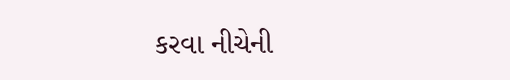કરવા નીચેની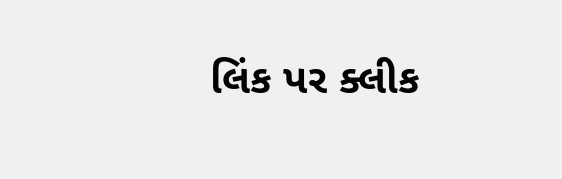લિંક પર ક્લીક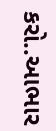કરો..આભાર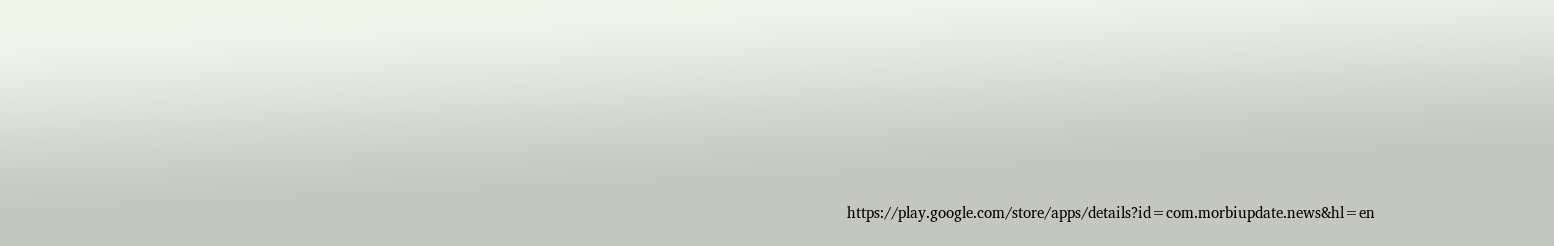https://play.google.com/store/apps/details?id=com.morbiupdate.news&hl=en